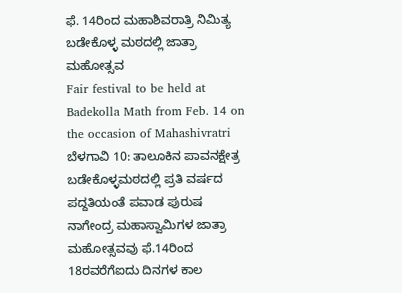ಫೆ. 14ರಿಂದ ಮಹಾಶಿವರಾತ್ರಿ ನಿಮಿತ್ಯ ಬಡೇಕೊಳ್ಳ ಮಠದಲ್ಲಿ ಜಾತ್ರಾ ಮಹೋತ್ಸವ
Fair festival to be held at Badekolla Math from Feb. 14 on the occasion of Mahashivratri
ಬೆಳಗಾವಿ 10: ತಾಲೂಕಿನ ಪಾವನಕ್ಷೇತ್ರ ಬಡೇಕೊಳ್ಳಮಠದಲ್ಲಿ ಪ್ರತಿ ವರ್ಷದ ಪದ್ದತಿಯಂತೆ ಪವಾಡ ಪುರುಷ ನಾಗೇಂದ್ರ ಮಹಾಸ್ವಾಮಿಗಳ ಜಾತ್ರಾ ಮಹೋತ್ಸವವು ಫೆ.14ರಿಂದ 18ರವರೆಗೆಐದು ದಿನಗಳ ಕಾಲ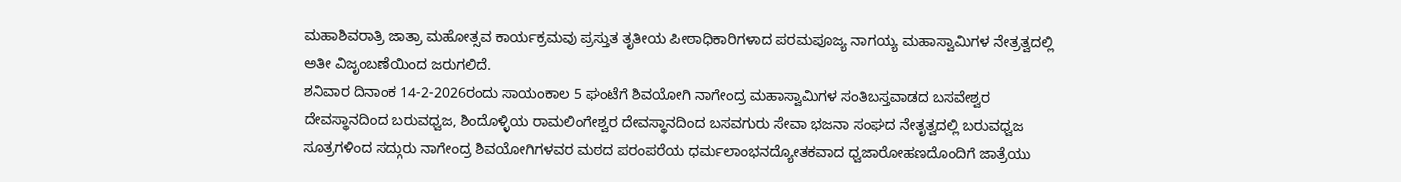ಮಹಾಶಿವರಾತ್ರಿ ಜಾತ್ರಾ ಮಹೋತ್ಸವ ಕಾರ್ಯಕ್ರಮವು ಪ್ರಸ್ತುತ ತೃತೀಯ ಪೀಠಾಧಿಕಾರಿಗಳಾದ ಪರಮಪೂಜ್ಯ ನಾಗಯ್ಯ ಮಹಾಸ್ವಾಮಿಗಳ ನೇತ್ರತ್ವದಲ್ಲಿ ಅತೀ ವಿಜೃಂಬಣೆಯಿಂದ ಜರುಗಲಿದೆ.
ಶನಿವಾರ ದಿನಾಂಕ 14-2-2026ರಂದು ಸಾಯಂಕಾಲ 5 ಘಂಟೆಗೆ ಶಿವಯೋಗಿ ನಾಗೇಂದ್ರ ಮಹಾಸ್ವಾಮಿಗಳ ಸಂತಿಬಸ್ತವಾಡದ ಬಸವೇಶ್ವರ ದೇವಸ್ಥಾನದಿಂದ ಬರುವಧ್ವಜ, ಶಿಂದೊಳ್ಳಿಯ ರಾಮಲಿಂಗೇಶ್ವರ ದೇವಸ್ಥಾನದಿಂದ ಬಸವಗುರು ಸೇವಾ ಭಜನಾ ಸಂಘದ ನೇತೃತ್ವದಲ್ಲಿ ಬರುವಧ್ವಜ ಸೂತ್ರಗಳಿಂದ ಸದ್ಗುರು ನಾಗೇಂದ್ರ ಶಿವಯೋಗಿಗಳವರ ಮಠದ ಪರಂಪರೆಯ ಧರ್ಮಲಾಂಭನದ್ಯೋತಕವಾದ ಧ್ವಜಾರೋಹಣದೊಂದಿಗೆ ಜಾತ್ರೆಯು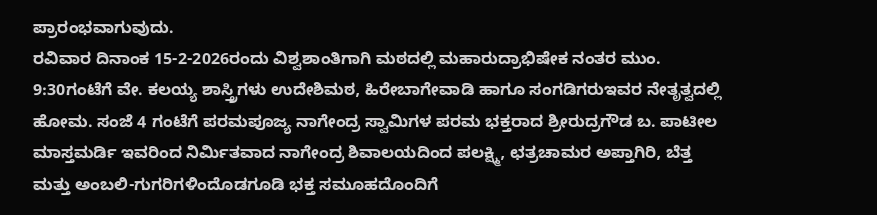ಪ್ರಾರಂಭವಾಗುವುದು.
ರವಿವಾರ ದಿನಾಂಕ 15-2-2026ರಂದು ವಿಶ್ವಶಾಂತಿಗಾಗಿ ಮಠದಲ್ಲಿ ಮಹಾರುದ್ರಾಭಿಷೇಕ ನಂತರ ಮುಂ. 9:30ಗಂಟೆಗೆ ವೇ. ಕಲಯ್ಯ ಶಾಸ್ತ್ರಿಗಳು ಉದೇಶಿಮಠ, ಹಿರೇಬಾಗೇವಾಡಿ ಹಾಗೂ ಸಂಗಡಿಗರುಇವರ ನೇತೃತ್ವದಲ್ಲಿ ಹೋಮ. ಸಂಜೆ 4 ಗಂಟೆಗೆ ಪರಮಪೂಜ್ಯ ನಾಗೇಂದ್ರ ಸ್ವಾಮಿಗಳ ಪರಮ ಭಕ್ತರಾದ ಶ್ರೀರುದ್ರಗೌಡ ಬ. ಪಾಟೀಲ ಮಾಸ್ತಮರ್ಡಿ ಇವರಿಂದ ನಿರ್ಮಿತವಾದ ನಾಗೇಂದ್ರ ಶಿವಾಲಯದಿಂದ ಪಲಕ್ಷ್ಮಿ, ಛತ್ರಚಾಮರ ಅಪ್ತಾಗಿರಿ, ಬೆತ್ತ ಮತ್ತು ಅಂಬಲಿ-ಗುಗರಿಗಳಿಂದೊಡಗೂಡಿ ಭಕ್ತ ಸಮೂಹದೊಂದಿಗೆ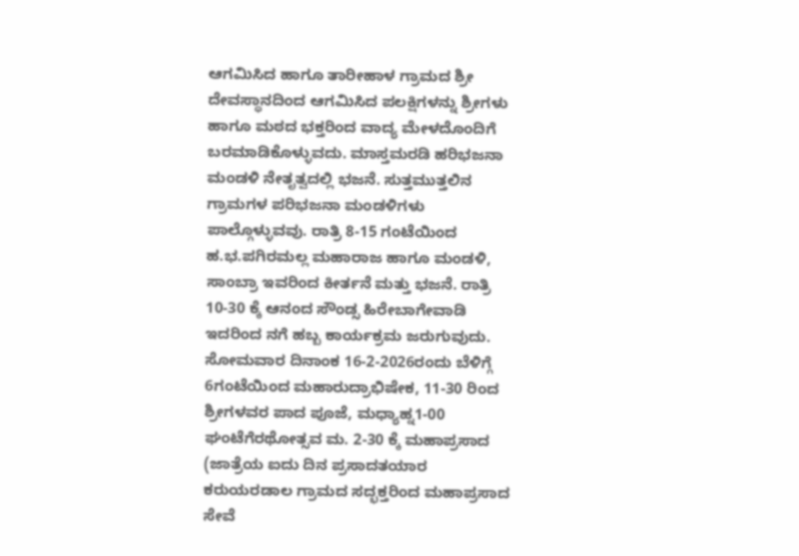ಆಗಮಿಸಿದ ಹಾಗೂ ತಾರೀಹಾಳ ಗ್ರಾಮದ ಶ್ರೀ ದೇವಸ್ಥಾನದಿಂದ ಆಗಮಿಸಿದ ಪಲಕ್ಷಿಗಳನ್ನು ಶ್ರೀಗಳು ಹಾಗೂ ಮಠದ ಭಕ್ತರಿಂದ ವಾದ್ಯ ಮೇಳದೊಂದಿಗೆ ಬರಮಾಡಿಕೊಳ್ಳುವದು. ಮಾಸ್ತಮರಡಿ ಹರಿಭಜನಾ ಮಂಡಳಿ ನೇತೃತ್ವದಲ್ಲಿ ಭಜನೆ. ಸುತ್ತಮುತ್ತಲಿನ ಗ್ರಾಮಗಳ ಪರಿಭಜನಾ ಮಂಡಳಿಗಳು ಪಾಲ್ಗೊಳ್ಳುವವು. ರಾತ್ರಿ 8-15 ಗಂಟೆಯಿಂದ ಹ.ಭ.ಪಗಿರಮಲ್ಲ ಮಹಾರಾಜ ಹಾಗೂ ಮಂಡಳಿ, ಸಾಂಬ್ರಾ ಇವರಿಂದ ಕೀರ್ತನೆ ಮತ್ತು ಭಜನೆ. ರಾತ್ರಿ 10-30 ಕ್ಕೆ ಆನಂದ ಸೌಂಡ್ಸ ಹಿರೇಬಾಗೇವಾಡಿ ಇದರಿಂದ ನಗೆ ಹಬ್ಬ ಕಾರ್ಯಕ್ರಮ ಜರುಗುವುದು.
ಸೋಮವಾರ ದಿನಾಂಕ 16-2-2026ರಂದು ಬೆಳಿಗ್ಗೆ 6ಗಂಟೆಯಿಂದ ಮಹಾರುದ್ರಾಭಿಷೇಕ, 11-30 ರಿಂದ ಶ್ರೀಗಳವರ ಪಾದ ಪೂಜೆ, ಮಧ್ಯಾಹ್ನ1-00 ಘಂಟೆಗೆರಥೋತ್ಸವ ಮ. 2-30 ಕ್ಕೆ ಮಹಾಪ್ರಸಾದ (ಜಾತ್ರೆಯ ಐದು ದಿನ ಪ್ರಸಾದತಯಾರ ಕರುಯರಡಾಲ ಗ್ರಾಮದ ಸದ್ಭಕ್ತರಿಂದ ಮಹಾಪ್ರಸಾದ ಸೇವೆ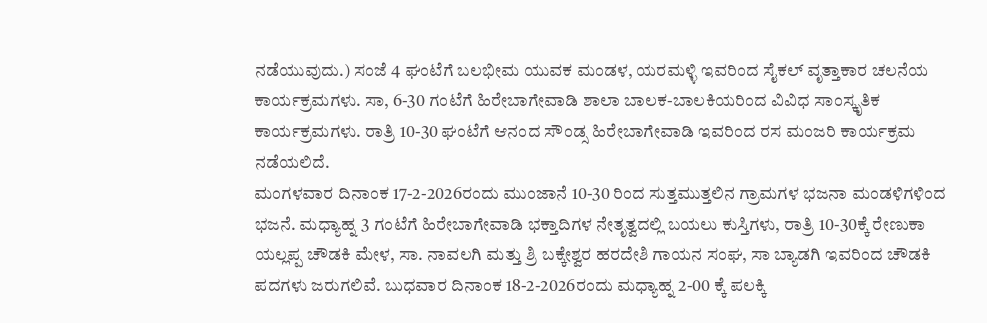ನಡೆಯುವುದು.) ಸಂಜೆ 4 ಘಂಟೆಗೆ ಬಲಭೀಮ ಯುವಕ ಮಂಡಳ, ಯರಮಳ್ಳಿ ಇವರಿಂದ ಸೈಕಲ್ ವೃತ್ತಾಕಾರ ಚಲನೆಯ ಕಾರ್ಯಕ್ರಮಗಳು. ಸಾ, 6-30 ಗಂಟೆಗೆ ಹಿರೇಬಾಗೇವಾಡಿ ಶಾಲಾ ಬಾಲಕ-ಬಾಲಕಿಯರಿಂದ ವಿವಿಧ ಸಾಂಸ್ಕೃತಿಕ ಕಾರ್ಯಕ್ರಮಗಳು. ರಾತ್ರಿ 10-30 ಘಂಟೆಗೆ ಆನಂದ ಸೌಂಡ್ಸ ಹಿರೇಬಾಗೇವಾಡಿ ಇವರಿಂದ ರಸ ಮಂಜರಿ ಕಾರ್ಯಕ್ರಮ ನಡೆಯಲಿದೆ.
ಮಂಗಳವಾರ ದಿನಾಂಕ 17-2-2026ರಂದು ಮುಂಜಾನೆ 10-30 ರಿಂದ ಸುತ್ತಮುತ್ತಲಿನ ಗ್ರಾಮಗಳ ಭಜನಾ ಮಂಡಳಿಗಳಿಂದ ಭಜನೆ. ಮಧ್ಯಾಹ್ನ 3 ಗಂಟೆಗೆ ಹಿರೇಬಾಗೇವಾಡಿ ಭಕ್ತಾದಿಗಳ ನೇತೃತ್ವದಲ್ಲಿ ಬಯಲು ಕುಸ್ತಿಗಳು, ರಾತ್ರಿ 10-30ಕ್ಕೆ ರೇಣುಕಾ ಯಲ್ಲಪ್ಪ ಚೌಡಕಿ ಮೇಳ, ಸಾ. ನಾವಲಗಿ ಮತ್ತು ಶ್ರಿ ಬಕ್ಕೇಶ್ವರ ಹರದೇಶಿ ಗಾಯನ ಸಂಘ, ಸಾ ಬ್ಯಾಡಗಿ ಇವರಿಂದ ಚೌಡಕಿ ಪದಗಳು ಜರುಗಲಿವೆ. ಬುಧವಾರ ದಿನಾಂಕ 18-2-2026ರಂದು ಮಧ್ಯಾಹ್ನ 2-00 ಕ್ಕೆ ಪಲಕ್ಕಿ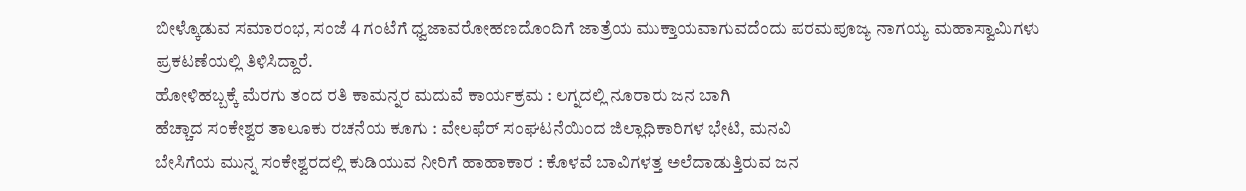ಬೀಳ್ಕೊಡುವ ಸಮಾರಂಭ, ಸಂಜೆ 4 ಗಂಟೆಗೆ ಧ್ವಜಾವರೋಹಣದೊಂದಿಗೆ ಜಾತ್ರೆಯ ಮುಕ್ತಾಯವಾಗುವದೆಂದು ಪರಮಪೂಜ್ಯ ನಾಗಯ್ಯ ಮಹಾಸ್ವಾಮಿಗಳು ಪ್ರಕಟಣೆಯಲ್ಲಿ ತಿಳಿಸಿದ್ದಾರೆ.
ಹೋಳಿಹಬ್ಬಕ್ಕೆ ಮೆರಗು ತಂದ ರತಿ ಕಾಮನ್ನರ ಮದುವೆ ಕಾರ್ಯಕ್ರಮ : ಲಗ್ನದಲ್ಲಿ ನೂರಾರು ಜನ ಬಾಗಿ
ಹೆಚ್ಚಾದ ಸಂಕೇಶ್ವರ ತಾಲೂಕು ರಚನೆಯ ಕೂಗು : ವೇಲಫೆರ್ ಸಂಘಟನೆಯಿಂದ ಜಿಲ್ಲಾಧಿಕಾರಿಗಳ ಭೇಟಿ, ಮನವಿ
ಬೇಸಿಗೆಯ ಮುನ್ನ ಸಂಕೇಶ್ವರದಲ್ಲಿ ಕುಡಿಯುವ ನೀರಿಗೆ ಹಾಹಾಕಾರ : ಕೊಳವೆ ಬಾವಿಗಳತ್ತ ಅಲೆದಾಡುತ್ತಿರುವ ಜನ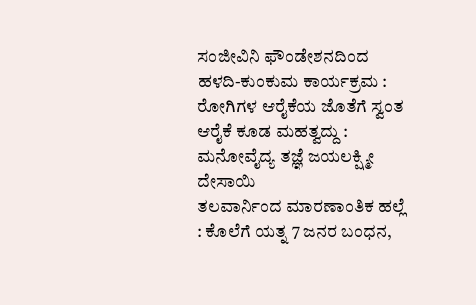ಸಂಜೀವಿನಿ ಫೌಂಡೇಶನದಿಂದ ಹಳದಿ-ಕುಂಕುಮ ಕಾರ್ಯಕ್ರಮ : ರೋಗಿಗಳ ಆರೈಕೆಯ ಜೊತೆಗೆ ಸ್ವಂತ ಆರೈಕೆ ಕೂಡ ಮಹತ್ವದ್ದು : ಮನೋವೈದ್ಯ ತಜ್ಞೆ ಜಯಲಕ್ಷ್ಮೀ ದೇಸಾಯಿ
ತಲವಾರ್ನಿಂದ ಮಾರಣಾಂತಿಕ ಹಲ್ಲೆ : ಕೊಲೆಗೆ ಯತ್ನ 7 ಜನರ ಬಂಧನ,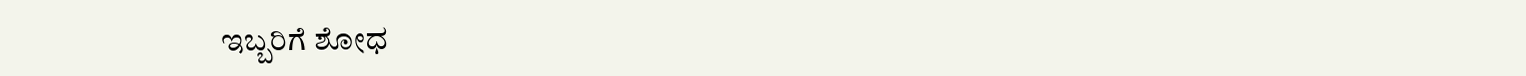ಇಬ್ಬರಿಗೆ ಶೋಧ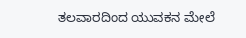ತಲವಾರದಿಂದ ಯುವಕನ ಮೇಲೆ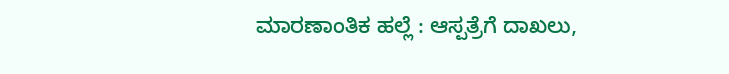ಮಾರಣಾಂತಿಕ ಹಲ್ಲೆ : ಆಸ್ಪತ್ರೆಗೆ ದಾಖಲು,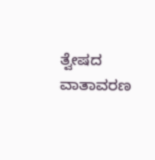ತ್ವೇಷದ ವಾತಾವರಣ